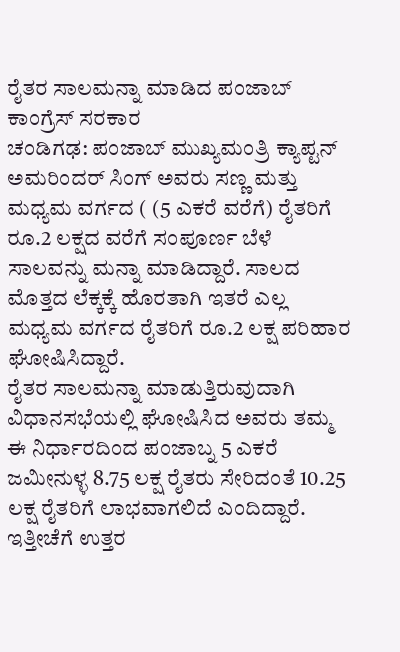ರೈತರ ಸಾಲಮನ್ನಾ ಮಾಡಿದ ಪಂಜಾಬ್ ಕಾಂಗ್ರೆಸ್ ಸರಕಾರ
ಚಂಡಿಗಢ: ಪಂಜಾಬ್ ಮುಖ್ಯಮಂತ್ರಿ ಕ್ಯಾಪ್ಟನ್ ಅಮರಿಂದರ್ ಸಿಂಗ್ ಅವರು ಸಣ್ಣ ಮತ್ತು ಮಧ್ಯಮ ವರ್ಗದ ( (5 ಎಕರೆ ವರೆಗೆ) ರೈತರಿಗೆ ರೂ.2 ಲಕ್ಷದ ವರೆಗೆ ಸಂಪೂರ್ಣ ಬೆಳೆ ಸಾಲವನ್ನು ಮನ್ನಾ ಮಾಡಿದ್ದಾರೆ. ಸಾಲದ ಮೊತ್ತದ ಲೆಕ್ಕಕ್ಕೆ ಹೊರತಾಗಿ ಇತರೆ ಎಲ್ಲ ಮಧ್ಯಮ ವರ್ಗದ ರೈತರಿಗೆ ರೂ.2 ಲಕ್ಷ ಪರಿಹಾರ ಘೋಷಿಸಿದ್ದಾರೆ.
ರೈತರ ಸಾಲಮನ್ನಾ ಮಾಡುತ್ತಿರುವುದಾಗಿ ವಿಧಾನಸಭೆಯಲ್ಲಿ ಘೋಷಿಸಿದ ಅವರು ತಮ್ಮ ಈ ನಿರ್ಧಾರದಿಂದ ಪಂಜಾಬ್ನ 5 ಎಕರೆ ಜಮೀನುಳ್ಳ 8.75 ಲಕ್ಷ ರೈತರು ಸೇರಿದಂತೆ 10.25 ಲಕ್ಷ ರೈತರಿಗೆ ಲಾಭವಾಗಲಿದೆ ಎಂದಿದ್ದಾರೆ. ಇತ್ತೀಚೆಗೆ ಉತ್ತರ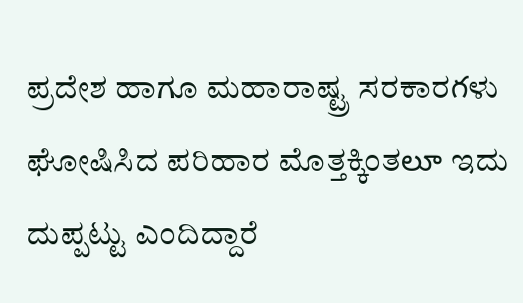ಪ್ರದೇಶ ಹಾಗೂ ಮಹಾರಾಷ್ಟ್ರ ಸರಕಾರగಳು ಘೋಷಿಸಿದ ಪರಿಹಾರ ಮೊತ್ತಕ್ಕಿಂತలూ ಇದು ದುಪ್ಪಟ್ಟು ಎಂದಿದ್ದಾರೆ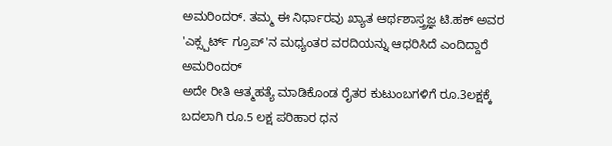ಅಮರಿಂದರ್. ತಮ್ಮ ಈ ನಿರ್ಧಾರವು ಖ್ಯಾತ ಆರ್ಥಶಾಸ್ತ್ರಜ್ಞ ಟಿ.ಹಕ್ ಅವರ 'ಎಕ್ಸ್ಪರ್ಟ್ ಗ್ರೂಪ್'ನ ಮಧ್ಯಂತರ ವರದಿಯನ್ನು ಆಧರಿಸಿದೆ ಎಂದಿದ್ದಾರೆ ಅಮರಿಂದರ್
ಅದೇ ರೀತಿ ಆತ್ಮಹತ್ಯೆ ಮಾಡಿಕೊಂಡ ರೈತರ ಕುಟುಂಬಗಳಿಗೆ ರೂ.3ಲಕ್ಷಕ್ಕೆ ಬದಲಾಗಿ ರೂ.5 ಲಕ್ಷ ಪರಿಹಾರ ಧನ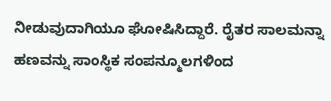ನೀಡುವುದಾಗಿಯೂ ಘೋಷಿಸಿದ್ದಾರೆ. ರೈತರ ಸಾಲಮನ್ನಾ ಹಣವನ್ನು ಸಾಂಸ್ಥಿಕ ಸಂಪನ್ಮೂಲಗಳಿಂದ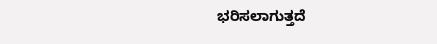ಭರಿಸಲಾಗುತ್ತದೆ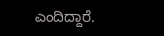ಎಂದಿದ್ದಾರೆ.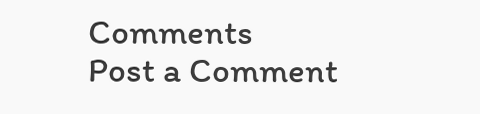Comments
Post a Comment